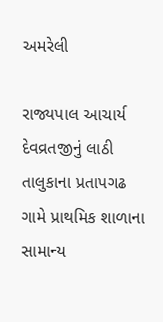અમરેલી

રાજ્યપાલ આચાર્ય દેવવ્રતજીનું લાઠી તાલુકાના પ્રતાપગઢ ગામે પ્રાથમિક શાળાના સામાન્ય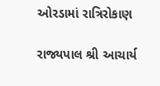ઓરડામાં રાત્રિરોકાણ

રાજ્યપાલ શ્રી આચાર્ય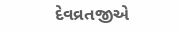દેવવ્રતજીએ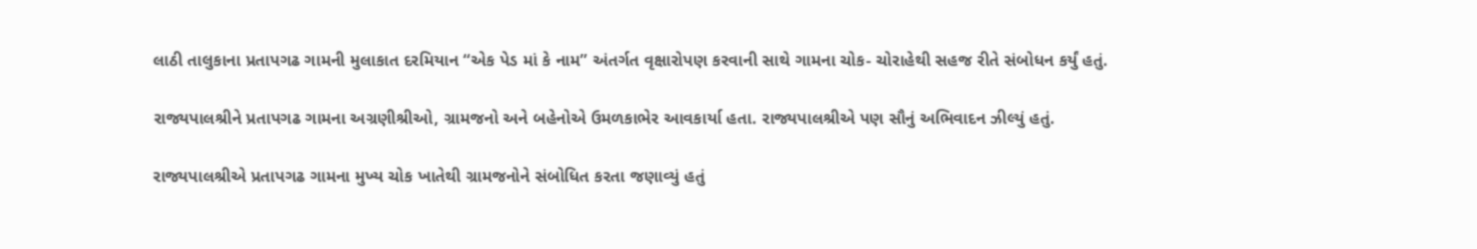લાઠી તાલુકાના પ્રતાપગઢ ગામની મુલાકાત દરમિયાન “એક પેડ માં કે નામ” અંતર્ગત વૃક્ષારોપણ કરવાની સાથે ગામના ચોક- ચોરાહેથી સહજ રીતે સંબોધન કર્યું હતું.

રાજ્યપાલશ્રીને પ્રતાપગઢ ગામના અગ્રણીશ્રીઓ, ગ્રામજનો અને બહેનોએ ઉમળકાભેર આવકાર્યા હતા. રાજ્યપાલશ્રીએ પણ સૌનું અભિવાદન ઝીલ્યું હતું.

રાજ્યપાલશ્રીએ પ્રતાપગઢ ગામના મુખ્ય ચોક ખાતેથી ગ્રામજનોને સંબોધિત કરતા જણાવ્યું હતું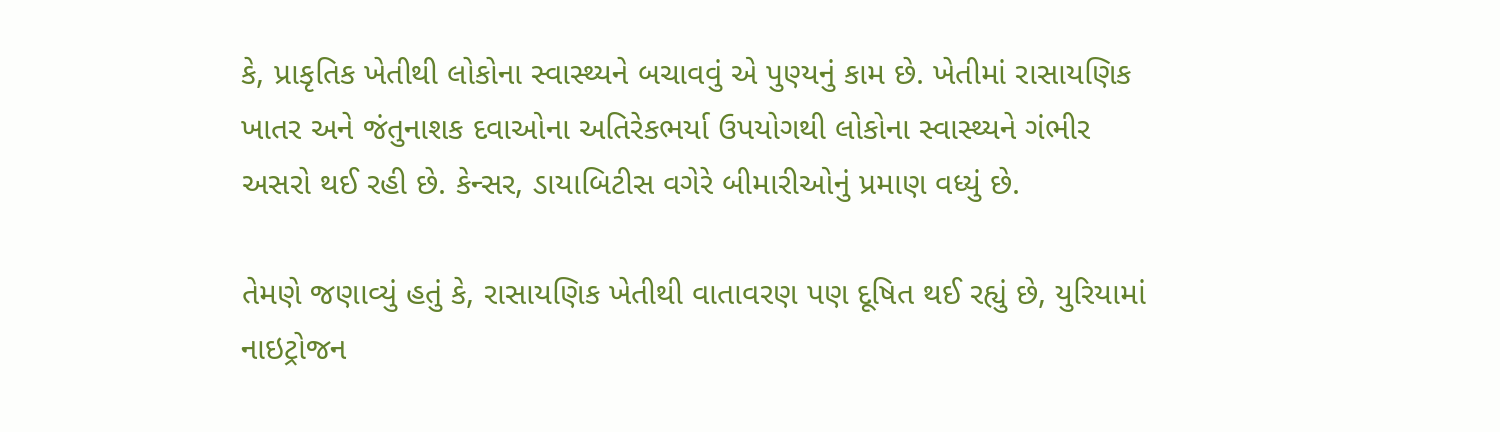કે, પ્રાકૃતિક ખેતીથી લોકોના સ્વાસ્થ્યને બચાવવું એ પુણ્યનું કામ છે. ખેતીમાં રાસાયણિક ખાતર અને જંતુનાશક દવાઓના અતિરેકભર્યા ઉપયોગથી લોકોના સ્વાસ્થ્યને ગંભીર અસરો થઈ રહી છે. કેન્સર, ડાયાબિટીસ વગેરે બીમારીઓનું પ્રમાણ વધ્યું છે.

તેમણે જણાવ્યું હતું કે, રાસાયણિક ખેતીથી વાતાવરણ પણ દૂષિત થઈ રહ્યું છે, યુરિયામાં નાઇટ્રોજન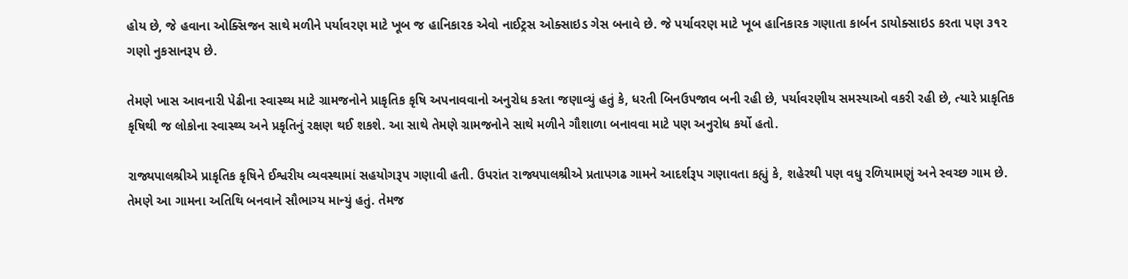હોય છે, જે હવાના ઓક્સિજન સાથે મળીને પર્યાવરણ માટે ખૂબ જ હાનિકારક એવો નાઈટ્રસ ઓક્સાઇડ ગેસ બનાવે છે. જે પર્યાવરણ માટે ખૂબ હાનિકારક ગણાતા કાર્બન ડાયોક્સાઇડ કરતા પણ ૩૧૨ ગણો નુકસાનરૂપ છે.

તેમણે ખાસ આવનારી પેઢીના સ્વાસ્થ્ય માટે ગ્રામજનોને પ્રાકૃતિક કૃષિ અપનાવવાનો અનુરોધ કરતા જણાવ્યું હતું કે, ધરતી બિનઉપજાવ બની રહી છે, પર્યાવરણીય સમસ્યાઓ વકરી રહી છે, ત્યારે પ્રાકૃતિક કૃષિથી જ લોકોના સ્વાસ્થ્ય અને પ્રકૃતિનું રક્ષણ થઈ શકશે. આ સાથે તેમણે ગ્રામજનોને સાથે મળીને ગૌશાળા બનાવવા માટે પણ અનુરોધ કર્યો હતો.

રાજ્યપાલશ્રીએ પ્રાકૃતિક કૃષિને ઈશ્વરીય વ્યવસ્થામાં સહયોગરૂપ ગણાવી હતી. ઉપરાંત રાજ્યપાલશ્રીએ પ્રતાપગઢ ગામને આદર્શરૂપ ગણાવતા કહ્યું કે, શહેરથી પણ વધુ રળિયામણું અને સ્વચ્છ ગામ છે. તેમણે આ ગામના અતિથિ બનવાને સૌભાગ્ય માન્યું હતું. તેમજ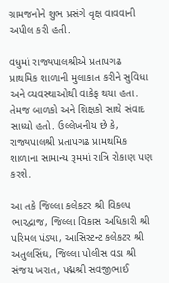ગ્રામજનોને શુભ પ્રસંગે વૃક્ષ વાવવાની અપીલ કરી હતી.

વધુમાં રાજ્યપાલશ્રીએ પ્રતાપગઢ પ્રાથમિક શાળાની મુલાકાત કરીને સુવિધા અને વ્યવસ્થાઓથી વાકેફ થયા હતા. તેમજ બાળકો અને શિક્ષકો સાથે સંવાદ સાધ્યો હતો. ઉલ્લેખનીય છે કે, રાજ્યપાલશ્રી પ્રતાપગઢ પ્રામથમિક શાળાના સામાન્ય રૂમમાં રાત્રિ રોકાણ પણ કરશે.

આ તકે જિલ્લા કલેકટર શ્રી વિકલ્પ ભારદ્વાજ, જિલ્લા વિકાસ અધિકારી શ્રી પરિમલ પંડ્યા, આસિસ્ટન્ટ કલેકટર શ્રી અતુલસિંઘ, જિલ્લા પોલીસ વડા શ્રી સંજય ખરાત, પદ્મશ્રી સવજીભાઈ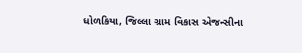ધોળકિયા, જિલ્લા ગ્રામ વિકાસ એજન્સીના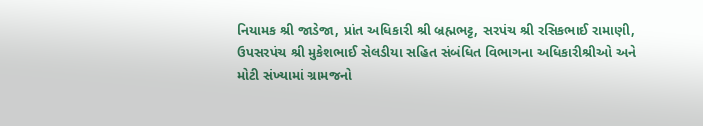નિયામક શ્રી જાડેજા, પ્રાંત અધિકારી શ્રી બ્રહ્મભટ્ટ, સરપંચ શ્રી રસિકભાઈ રામાણી, ઉપસરપંચ શ્રી મુકેશભાઈ સેલડીયા સહિત સંબંધિત વિભાગના અધિકારીશ્રીઓ અને મોટી સંખ્યામાં ગ્રામજનો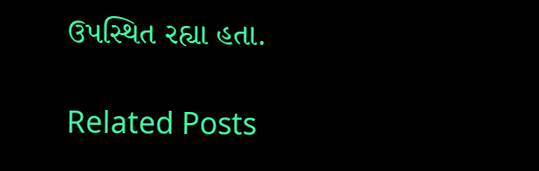ઉપસ્થિત રહ્યા હતા.

Related Posts